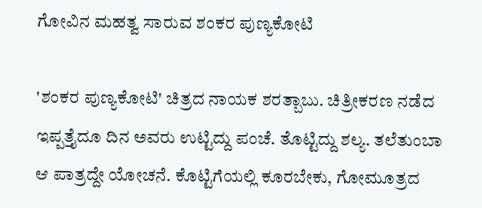ಗೋವಿನ ಮಹತ್ವ ಸಾರುವ ಶಂಕರ ಪುಣ್ಯಕೋಟಿ

'ಶಂಕರ ಪುಣ್ಯಕೋಟಿ' ಚಿತ್ರದ ನಾಯಕ ಶರತ್ಬಾಬು. ಚಿತ್ರೀಕರಣ ನಡೆದ ಇಪ್ಪತ್ತೈದೂ ದಿನ ಅವರು ಉಟ್ಟಿದ್ದು ಪಂಚೆ. ತೊಟ್ಟಿದ್ದು ಶಲ್ಯ. ತಲೆತುಂಬಾ ಆ ಪಾತ್ರದ್ದೇ ಯೋಚನೆ. ಕೊಟ್ಟಿಗೆಯಲ್ಲಿ ಕೂರಬೇಕು, ಗೋಮೂತ್ರದ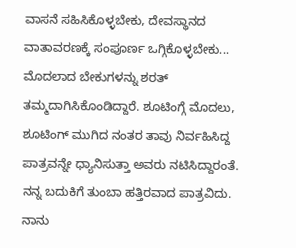ವಾಸನೆ ಸಹಿಸಿಕೊಳ್ಳಬೇಕು, ದೇವಸ್ಥಾನದ ವಾತಾವರಣಕ್ಕೆ ಸಂಪೂರ್ಣ ಒಗ್ಗಿಕೊಳ್ಳಬೇಕು... ಮೊದಲಾದ ಬೇಕುಗಳನ್ನು ಶರತ್ ತಮ್ಮದಾಗಿಸಿಕೊಂಡಿದ್ದಾರೆ. ಶೂಟಿಂಗ್ಗೆ ಮೊದಲು, ಶೂಟಿಂಗ್ ಮುಗಿದ ನಂತರ ತಾವು ನಿರ್ವಹಿಸಿದ್ದ ಪಾತ್ರವನ್ನೇ ಧ್ಯಾನಿಸುತ್ತಾ ಅವರು ನಟಿಸಿದ್ದಾರಂತೆ.
ನನ್ನ ಬದುಕಿಗೆ ತುಂಬಾ ಹತ್ತಿರವಾದ ಪಾತ್ರವಿದು. ನಾನು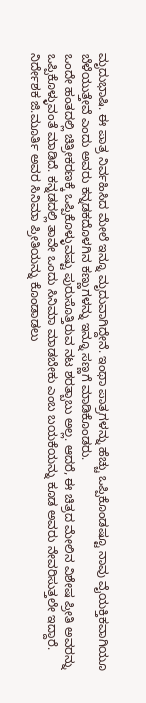ಮೃದುಭಾಷಿ. ಈ ಪಾತ್ರ ನಿರ್ವಹಿಸಿದ ಮೇಲೆ ಇನ್ನೂ ಮೃದುವಾಗಿದ್ದೇನೆ. ಇಂಥಾ ಪಾತ್ರಗಳನ್ನು ಹೆಚ್ಚು ಒಪ್ಪಿಕೊಂಡಷ್ಟೂ ನಾವು ವೈಯಕ್ತಿಕವಾಗಿಯೂ ಬೆಳೆಯುತ್ತೇವೆ ಎಂದು ಅವರು ಕನ್ನಡಕದೊಳಗಿನ ಕಣ್ಣುಗಳನ್ನು ಇನ್ನೂ ಸಣ್ಣಗೆ ಮಾಡಿಕೊಂಡರು.
ಒಂದೇ ಹಂತದಲ್ಲಿ ಚಿತ್ರೀಕರಣಕ್ಕೆ ಒಪ್ಪಿಕೊಳ್ಳುವಷ್ಟು ಪುರುಸೊತ್ತಿರುವ ನಟ ಶರತ್ಬಾಬು ಅಲ್ಲ. ಆದರೆ, ಈ ಚಿತ್ರದ ಮೇಲಿನ ವಿಶೇಷ ಪ್ರೀತಿ ಅವರನ್ನು ಒಪ್ಪಿಕೊಳ್ಳುವಂತೆ ಮಾಡಿದೆ. ಕನ್ನಡದಲ್ಲಿ ತಾವೇ ಒಂದು ಸಿನಿಮಾ ಮಾಡಬೇಕು ಎಂಬ ಬಯಕೆಯನ್ನು ಕೂಡ ಅವರು ನೇವರಿಸುತ್ತಲೇ ಇದ್ದಾರೆ. ನಿರ್ದೇಶಕ ಜಿ.ಮೂರ್ತಿ ಅವರ ಸಿನಿಮಾ ಪ್ರೀತಿಯನ್ನು ಕೊಂಡಾಡಲು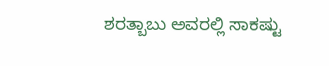ಶರತ್ಬಾಬು ಅವರಲ್ಲಿ ಸಾಕಷ್ಟು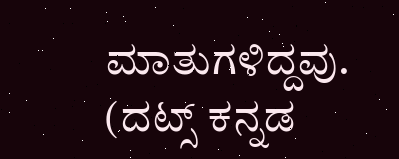ಮಾತುಗಳಿದ್ದವು.
(ದಟ್ಸ್ ಕನ್ನಡ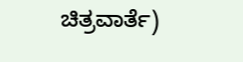ಚಿತ್ರವಾರ್ತೆ)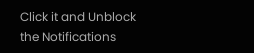Click it and Unblock the Notifications